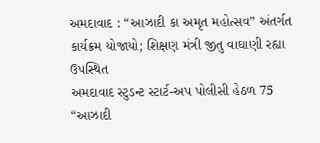અમદાવાદ : “આઝાદી કા અમૃત મહોત્સવ” અંતર્ગત કાર્યક્રમ યોજાયો; શિક્ષણ મંત્રી જીતુ વાઘાણી રહ્યા ઉપસ્થિત
અમદાવાદ સ્ટુડન્ટ સ્ટાર્ટ-અપ પોલીસી હેઠળ 75 “આઝાદી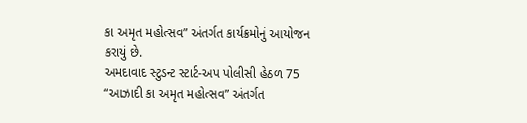કા અમૃત મહોત્સવ” અંતર્ગત કાર્યક્રમોનું આયોજન કરાયું છે.
અમદાવાદ સ્ટુડન્ટ સ્ટાર્ટ-અપ પોલીસી હેઠળ 75 “આઝાદી કા અમૃત મહોત્સવ” અંતર્ગત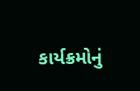કાર્યક્રમોનું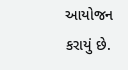આયોજન કરાયું છે.